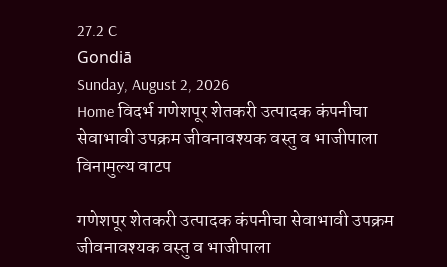27.2 C
Gondiā
Sunday, August 2, 2026
Home विदर्भ गणेशपूर शेतकरी उत्पादक कंपनीचा सेवाभावी उपक्रम जीवनावश्यक वस्तु व भाजीपाला विनामुल्य वाटप

गणेशपूर शेतकरी उत्पादक कंपनीचा सेवाभावी उपक्रम जीवनावश्यक वस्तु व भाजीपाला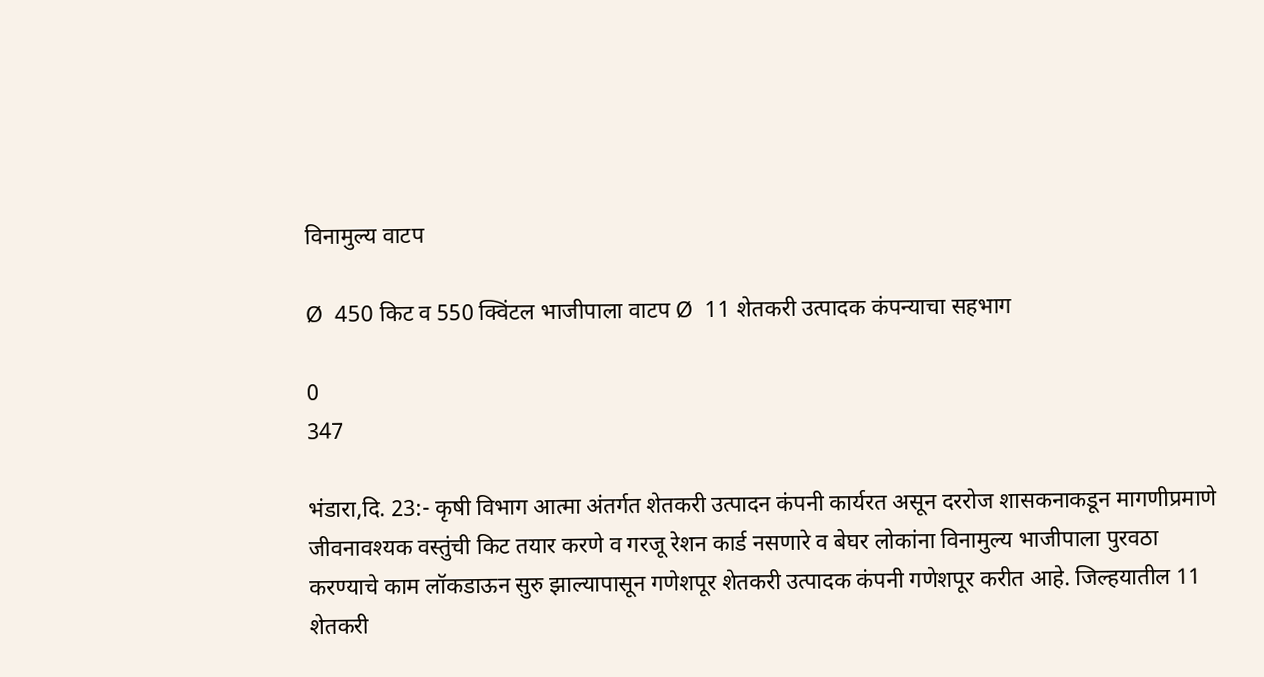विनामुल्य वाटप

Ø  450 किट व 550 क्विंटल भाजीपाला वाटप Ø  11 शेतकरी उत्पादक कंपन्याचा सहभाग

0
347

भंडारा,दि. 23:- कृषी विभाग आत्मा अंतर्गत शेतकरी उत्पादन कंपनी कार्यरत असून दररोज शासकनाकडून मागणीप्रमाणे जीवनावश्यक वस्तुंची किट तयार करणे व गरजू रेशन कार्ड नसणारे व बेघर लोकांना विनामुल्य भाजीपाला पुरवठा करण्याचे काम लॉकडाऊन सुरु झाल्यापासून गणेशपूर शेतकरी उत्पादक कंपनी गणेशपूर करीत आहे. जिल्हयातील 11 शेतकरी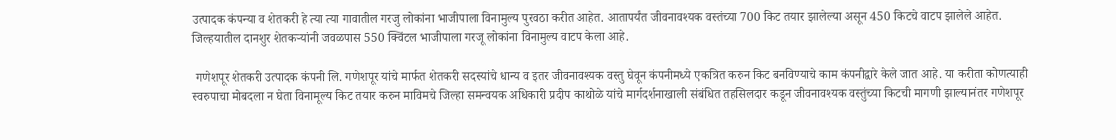उत्पादक कंपन्या व शेतकरी हे त्या त्या गावातील गरजु लोकांना भाजीपाला विनामुल्य पुरवठा करीत आहेत. आतापर्यंत जीवनावश्यक वस्तंच्या 700 किट तयार झालेल्या असून 450 किटचे वाटप झालेले आहेत. जिल्हयातील दानशुर शेतकऱ्यांनी जवळपास 550 क्विंटल भाजीपाला गरजू लोकांना विनामुल्य वाटप केला आहे.

 गणेशपूर शेतकरी उत्पादक कंपनी लि. गणेशपूर यांचे मार्फत शेतकरी सदस्यांचे धान्य व इतर जीवनावश्यक वस्तु घेवून कंपनीमध्ये एकत्रित करुन किट बनविण्याचे काम कंपनीद्वारे केले जात आहे. या करीता कोणत्याही स्वरुपाचा मोबदला न घेता विनामूल्य किट तयार करुन माविमचे जिल्हा समन्वयक अधिकारी प्रदीप काथोळे यांचे मार्गदर्शनाखाली संबंधित तहसिलदार कडून जीवनावश्यक वस्तुंच्या किटची मागणी झाल्यानंतर गणेशपूर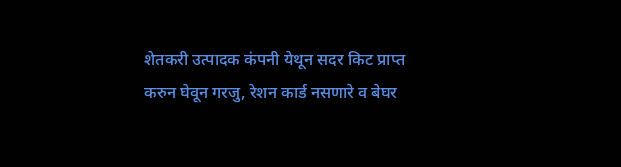शेतकरी उत्पादक कंपनी येथून सदर किट प्राप्त करुन घेवून गरजु, रेशन कार्ड नसणारे व बेघर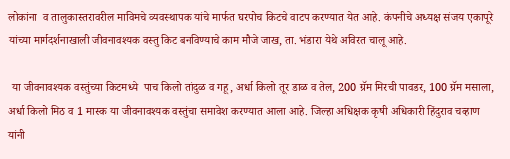लोकांना  व तालुकास्तरावरील माविमचे व्यवस्थापक यांचे मार्फत घरपोच किटचे वाटप करण्यात येत आहे. कंपनीचे अध्यक्ष संजय एकापूरे यांच्या मार्गदर्शनाखाली जीवनावश्यक वस्तु किट बनविण्याचे काम मौजे जाख, ता. भंडारा येथे अविरत चालू आहे.

 या जीवनावश्यक वस्तुंच्या किटमध्ये  पाच किलो तांदुळ व गहू, अर्धा किलो तूर डाळ व तेल, 200 ग्रॅम मिरची पावडर, 100 ग्रॅम मसाला, अर्धा किलो मिठ व 1 मास्क या जीवनावश्यक वस्तुंचा समावेश करण्यात आला आहे. जिल्हा अधिक्षक कृषी अधिकारी हिंदुराव चव्हाण यांनी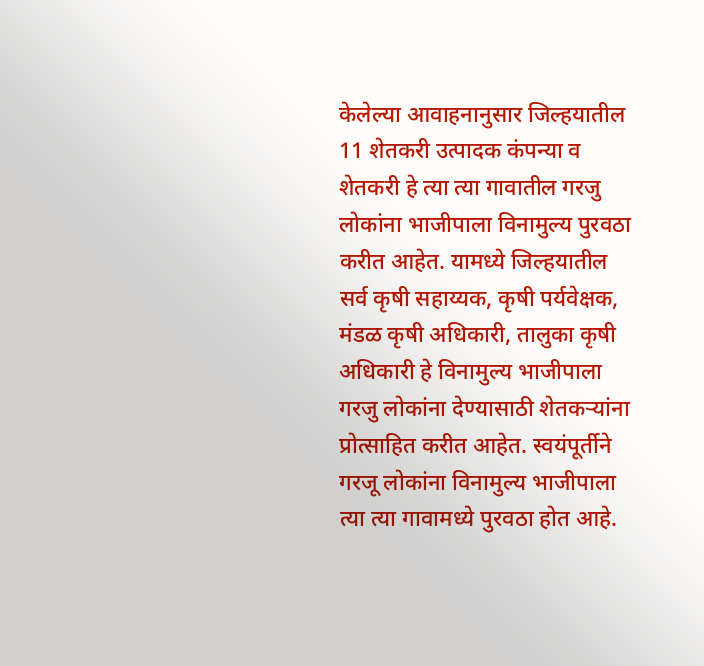केलेल्या आवाहनानुसार जिल्हयातील 11 शेतकरी उत्पादक कंपन्या व शेतकरी हे त्या त्या गावातील गरजु लोकांना भाजीपाला विनामुल्य पुरवठा करीत आहेत. यामध्ये जिल्हयातील सर्व कृषी सहाय्यक, कृषी पर्यवेक्षक, मंडळ कृषी अधिकारी, तालुका कृषी अधिकारी हे विनामुल्य भाजीपाला गरजु लोकांना देण्यासाठी शेतकऱ्यांना प्रोत्साहित करीत आहेत. स्वयंपूर्तीने गरजू लोकांना विनामुल्य भाजीपाला त्या त्या गावामध्ये पुरवठा होत आहे.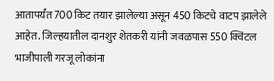आतापर्यंत 700 किट तयार झालेल्या असून 450 किटचे वाटप झालेले आहेत. जिल्हयातील दानशुर शेतकरी यांनी जवळपास 550 क्विंटल भाजीपाली गरजू लोकांना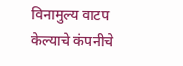विनामुल्य वाटप केल्याचे कंपनीचे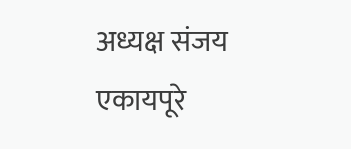अध्यक्ष संजय एकायपूरे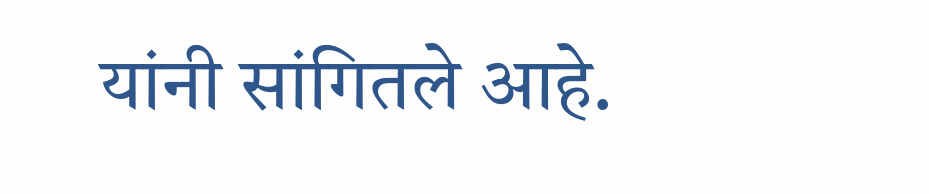यांनी सांगितले आहे.